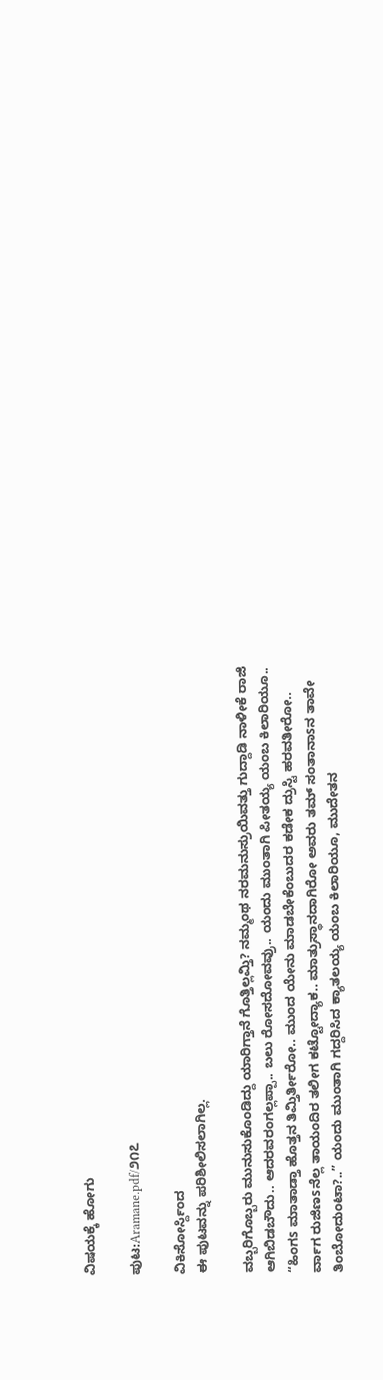ವಿಷಯಕ್ಕೆ ಹೋಗು

ಪುಟ:Aramane.pdf/೨೧೭

ವಿಕಿಸೋರ್ಸ್ದಿಂದ
ಈ ಪುಟವನ್ನು ಪರಿಶೀಲಿಸಲಾಗಿಲ್ಲ.

ವಬ್ಬರಿಗೊಬ್ಬರು ಮುನುಸುಕೊಂಡಿದ್ದು ಯಾರಿಗ್ತಾನೆ ಗೊತ್ತಿಲ್ಲಮ್ತಿ? ನಮ್ಮಂಥ ನರಮನುಸ್ರುಯಿವತ್ತು ಗುದ್ದಾಡಿ ನಾಳೀಕೆ ರಾಜಿ ಆಗಿಬಿಡಬೌದು.. ಆದರವರಂಗಲ್ಲಪ್ಪಾ.. ಬಲು ರೋಸದೋವವ್ರು.. ಯಂದು ಮುಂತಾಗಿ ಪೀತಯ್ಯ ಯಂಬ ಕಿಲಾರಿಯೂ.. “ಹಿಂಗs ಮಾತಾಡ್ತಾ ಹೊತ್ತನ ತಿಮ್ತಿರ್ತೀರೋ.. ಮುಂದ ಯೇನು ಮಾಡಬೇಕೆಂಬುದರ ಕಡೇಕ ದ್ರುಸ್ಟಿ ಹರವತೀರೋ.. ರ್ವಾಗ ರುಜಿಣsನೆಲ್ಲ ತಾಯಂದಿರ ತಲೀಗ ಕಟ್ಟೋದ್ಯಾಕ.. ಮಾತ್ರುಸ್ಥಾನದಾಗಿರೋ ಅವರು ತಮ್ ಸಂತಾನಾsನ ತಾವೇ ತಿಂಬೋದುಂಟಾ?..” ಯಂದು ಮುಂತಾಗಿ ಗದ್ದರಿಸಿದ ಕ್ಯಾತಲಯ್ಯ ಯಂಬ ಕಿಲಾರಿಯೂ, ಮುದೇತನ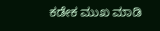ಕಡೇಕ ಮುಖ ಮಾಡಿ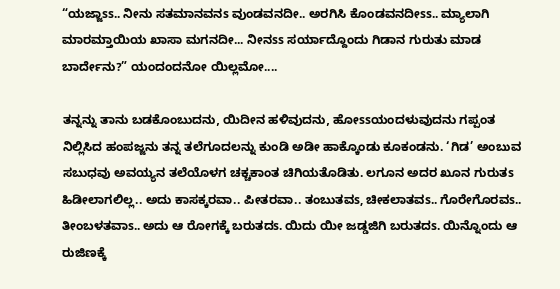“ಯಜ್ಜಾss.. ನೀನು ಸತಮಾನವನs ವುಂಡವನದೀ.. ಅರಗಿಸಿ ಕೊಂಡವನದೀss.. ಮ್ಯಾಲಾಗಿ ಮಾರಮ್ತಾಯಿಯ ಖಾಸಾ ಮಗನದೀ... ನೀನss ಸರ್ಯಾದ್ದೊಂದು ಗಿಡಾನ ಗುರುತು ಮಾಡ ಬಾರ್ದೇನು?” ಯಂದಂದನೋ ಯಿಲ್ಲಮೋ....

ತನ್ನನ್ನು ತಾನು ಬಡಕೊಂಬುದನು, ಯಿದೀನ ಹಳಿವುದನು, ಹೋssಯಂದಳುವುದನು ಗಪ್ಪಂತ ನಿಲ್ಲಿಸಿದ ಹಂಪಜ್ಜನು ತನ್ನ ತಲೆಗೂದಲನ್ನು ಕುಂಡಿ ಅಡೀ ಹಾಕ್ಕೊಂಡು ಕೂಕಂಡನು. ‘ಗಿಡ’ ಅಂಬುವ ಸಬುಧವು ಅವಯ್ಯನ ತಲೆಯೊಳಗ ಚಕ್ಚಕಾಂತ ಚಿಗಿಯತೊಡಿತು. ಲಗೂನ ಅದರ ಖೂನ ಗುರುತs ಹಿಡೀಲಾಗಲಿಲ್ಲ.. ಅದು ಕಾಸಕ್ಕರವಾ.. ಪೀತರವಾ.. ತಂಬುತವs, ಚೀಕಲಾತವs.. ಗೊರೇಗೊರವs.. ತೀಂಬಳತವಾs.. ಅದು ಆ ರೋಗಕ್ಕೆ ಬರುತದs. ಯಿದು ಯೀ ಜಡ್ಡಜಿಗಿ ಬರುತದs. ಯಿನ್ನೊಂದು ಆ ರುಜಿಣಕ್ಕೆ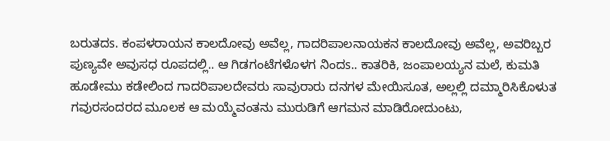ಬರುತದs. ಕಂಪಳರಾಯನ ಕಾಲದೋವು ಅವೆಲ್ಲ, ಗಾದರಿಪಾಲನಾಯಕನ ಕಾಲದೋವು ಅವೆಲ್ಲ, ಅವರಿಬ್ಬರ ಪುಣ್ಯವೇ ಅವುಸಧ ರೂಪದಲ್ಲಿ.. ಆ ಗಿಡಗಂಟೆಗಳೊಳಗ ನಿಂದs.. ಕಾತರಿಕಿ, ಜಂಪಾಲಯ್ಯನ ಮಲೆ, ಕುಮತಿ ಹೂಡೇಮು ಕಡೇಲಿಂದ ಗಾದರಿಪಾಲದೇವರು ಸಾವುರಾರು ದನಗಳ ಮೇಯಿಸೂತ, ಅಲ್ಲಲ್ಲಿ ದಮ್ಮಾರಿಸಿಕೊಳುತ ಗವುರಸಂದರದ ಮೂಲಕ ಆ ಮಯ್ಮೆವಂತನು ಮುರುಡಿಗೆ ಆಗಮನ ಮಾಡಿರೋದುಂಟು,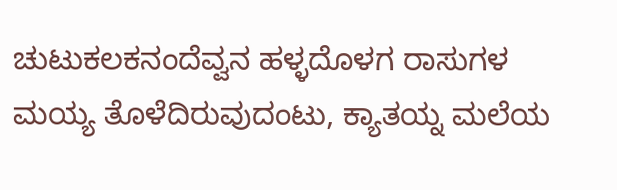ಚುಟುಕಲಕನಂದೆವ್ವನ ಹಳ್ಳದೊಳಗ ರಾಸುಗಳ ಮಯ್ಯ ತೊಳೆದಿರುವುದಂಟು, ಕ್ಯಾತಯ್ನ ಮಲೆಯ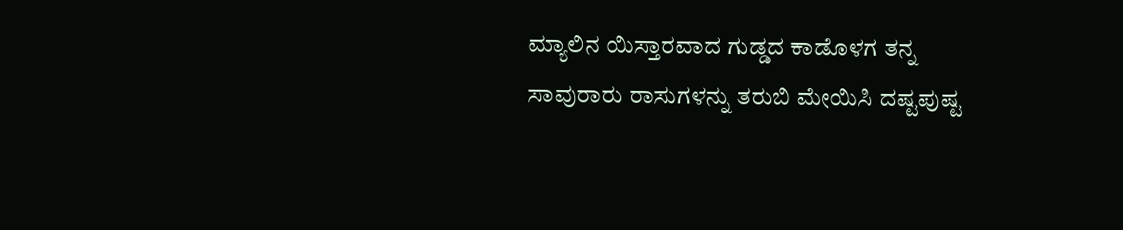ಮ್ಯಾಲಿನ ಯಿಸ್ತಾರವಾದ ಗುಡ್ಡದ ಕಾಡೊಳಗ ತನ್ನ ಸಾವುರಾರು ರಾಸುಗಳನ್ನು ತರುಬಿ ಮೇಯಿಸಿ ದಷ್ಟಪುಷ್ಟ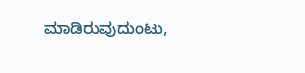ಮಾಡಿರುವುದುಂಟು,